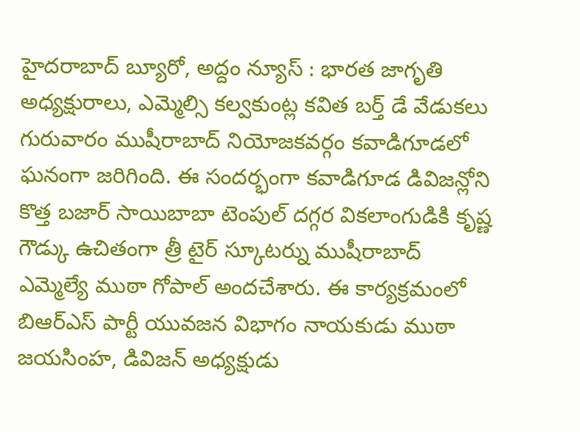హైదరాబాద్ బ్యూరో, అద్దం న్యూస్ : భారత జాగృతి అధ్యక్షురాలు, ఎమ్మెల్సి కల్వకుంట్ల కవిత బర్త్ డే వేడుకలు గురువారం ముషీరాబాద్ నియోజకవర్గం కవాడిగూడలో ఘనంగా జరిగింది. ఈ సందర్భంగా కవాడిగూడ డివిజన్లోని కొత్త బజార్ సాయిబాబా టెంపుల్ దగ్గర వికలాంగుడికి కృష్ణ గౌడ్కు ఉచితంగా త్రీ టైర్ స్కూటర్ను ముషీరాబాద్ ఎమ్మెల్యే ముఠా గోపాల్ అందచేశారు. ఈ కార్యక్రమంలో బిఆర్ఎస్ పార్టీ యువజన విభాగం నాయకుడు ముఠా జయసింహ, డివిజన్ అధ్యక్షుడు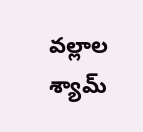వల్లాల శ్యామ్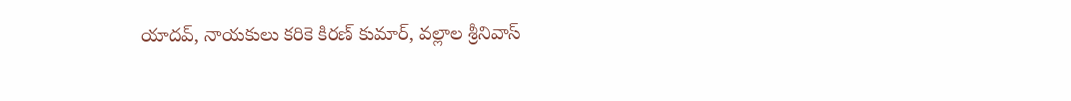యాదవ్, నాయకులు కరికె కిరణ్ కుమార్, వల్లాల శ్రీనివాస్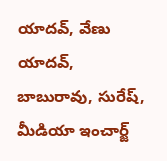యాదవ్, వేణు యాదవ్, బాబురావు, సురేష్, మీడియా ఇంచార్జ్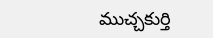ముచ్చకుర్తి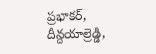ప్రభాకర్, దీన్దయాల్రెడ్డి,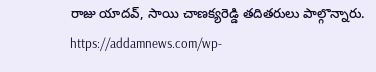రాజు యాదవ్, సాయి చాణక్యరెడ్డి తదితరులు పాల్గొన్నారు.
https://addamnews.com/wp-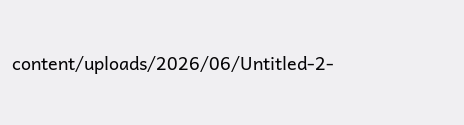content/uploads/2026/06/Untitled-2-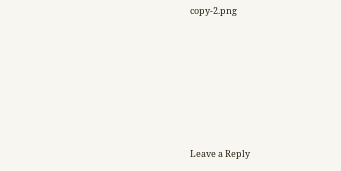copy-2.png












Leave a Reply